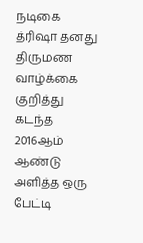நடிகை த்ரிஷா தனது திருமண வாழ்க்கை குறித்து கடந்த 2016ஆம் ஆண்டு அளித்த ஒரு பேட்டி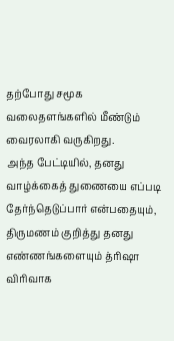தற்போது சமூக வலைதளங்களில் மீண்டும் வைரலாகி வருகிறது.
அந்த பேட்டியில், தனது வாழ்க்கைத் துணையை எப்படி தேர்ந்தெடுப்பார் என்பதையும், திருமணம் குறித்து தனது எண்ணங்களையும் த்ரிஷா விரிவாக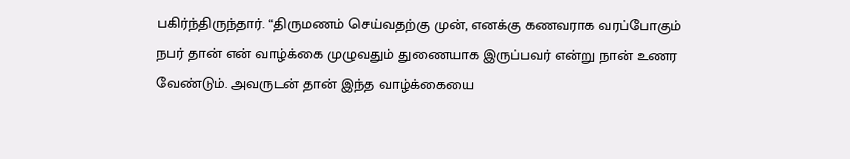பகிர்ந்திருந்தார். “திருமணம் செய்வதற்கு முன், எனக்கு கணவராக வரப்போகும் நபர் தான் என் வாழ்க்கை முழுவதும் துணையாக இருப்பவர் என்று நான் உணர வேண்டும். அவருடன் தான் இந்த வாழ்க்கையை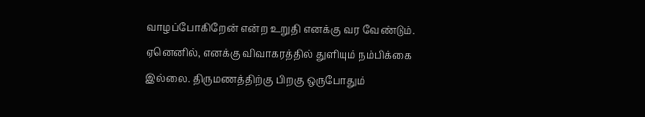வாழப்போகிறேன் என்ற உறுதி எனக்கு வர வேண்டும். ஏனெனில், எனக்கு விவாகரத்தில் துளியும் நம்பிக்கை இல்லை. திருமணத்திற்கு பிறகு ஒருபோதும்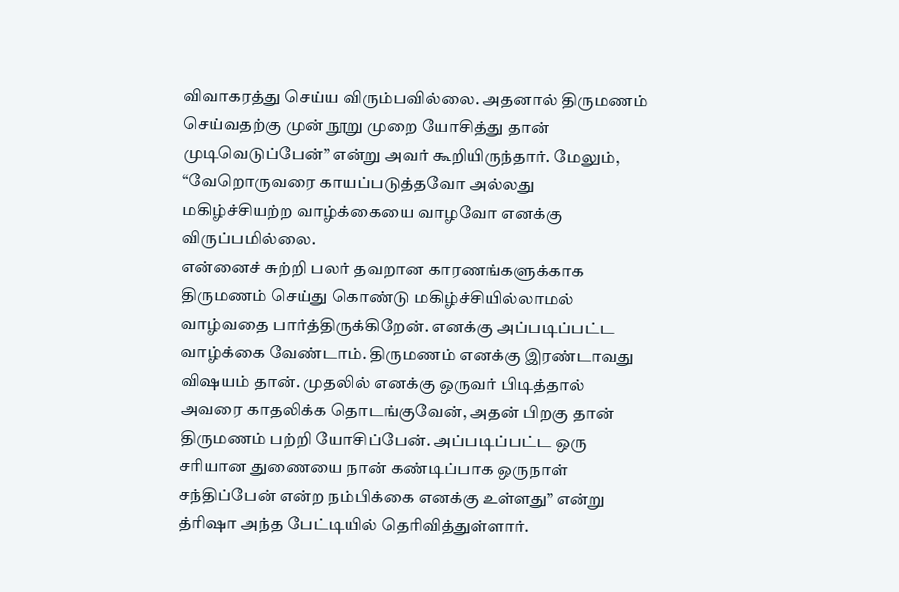விவாகரத்து செய்ய விரும்பவில்லை. அதனால் திருமணம் செய்வதற்கு முன் நூறு முறை யோசித்து தான் முடிவெடுப்பேன்” என்று அவர் கூறியிருந்தார். மேலும், “வேறொருவரை காயப்படுத்தவோ அல்லது மகிழ்ச்சியற்ற வாழ்க்கையை வாழவோ எனக்கு விருப்பமில்லை.
என்னைச் சுற்றி பலர் தவறான காரணங்களுக்காக திருமணம் செய்து கொண்டு மகிழ்ச்சியில்லாமல் வாழ்வதை பார்த்திருக்கிறேன். எனக்கு அப்படிப்பட்ட வாழ்க்கை வேண்டாம். திருமணம் எனக்கு இரண்டாவது விஷயம் தான். முதலில் எனக்கு ஒருவர் பிடித்தால் அவரை காதலிக்க தொடங்குவேன், அதன் பிறகு தான் திருமணம் பற்றி யோசிப்பேன். அப்படிப்பட்ட ஒரு சரியான துணையை நான் கண்டிப்பாக ஒருநாள் சந்திப்பேன் என்ற நம்பிக்கை எனக்கு உள்ளது” என்று த்ரிஷா அந்த பேட்டியில் தெரிவித்துள்ளார்.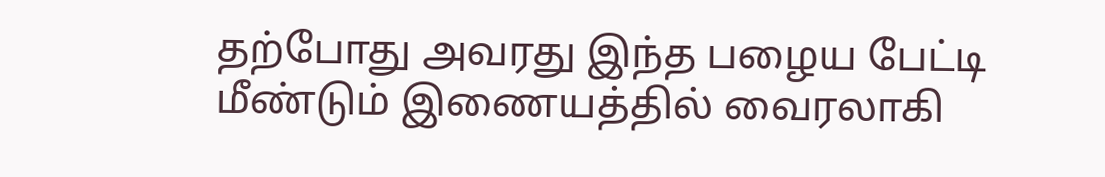தற்போது அவரது இந்த பழைய பேட்டி மீண்டும் இணையத்தில் வைரலாகி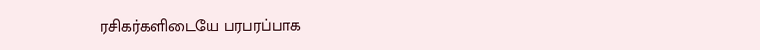ரசிகர்களிடையே பரபரப்பாக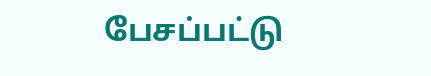பேசப்பட்டு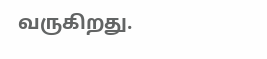வருகிறது.